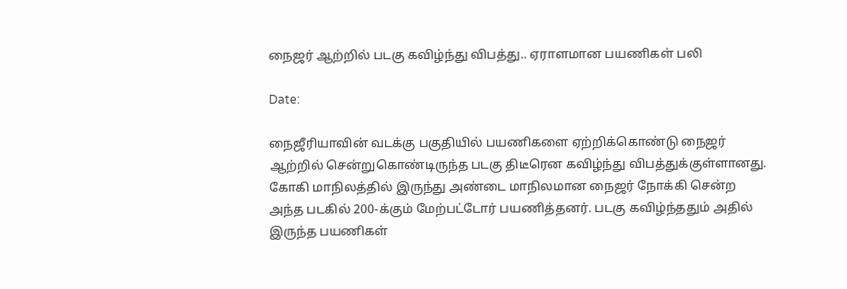நைஜர் ஆற்றில் படகு கவிழ்ந்து விபத்து.. ஏராளமான பயணிகள் பலி

Date:

நைஜீரியாவின் வடக்கு பகுதியில் பயணிகளை ஏற்றிக்கொண்டு நைஜர் ஆற்றில் சென்றுகொண்டிருந்த படகு திடீரென கவிழ்ந்து விபத்துக்குள்ளானது. கோகி மாநிலத்தில் இருந்து அண்டை மாநிலமான நைஜர் நோக்கி சென்ற அந்த படகில் 200-க்கும் மேற்பட்டோர் பயணித்தனர். படகு கவிழ்ந்ததும் அதில் இருந்த பயணிகள்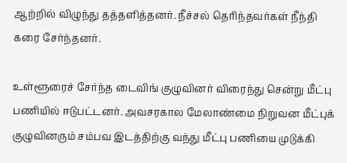ஆற்றில் விழுந்து தத்தளித்தனர். நீச்சல் தெரிந்தவர்கள் நீந்தி கரை சேர்ந்தனர்.

உள்ளூரைச் சேர்ந்த டைவிங் குழுவினர் விரைந்து சென்று மீட்பு பணியில் ஈடுபட்டனர். அவசரகால மேலாண்மை நிறுவன மீட்புக் குழுவினரும் சம்பவ இடத்திற்கு வந்து மீட்பு பணியை முடுக்கி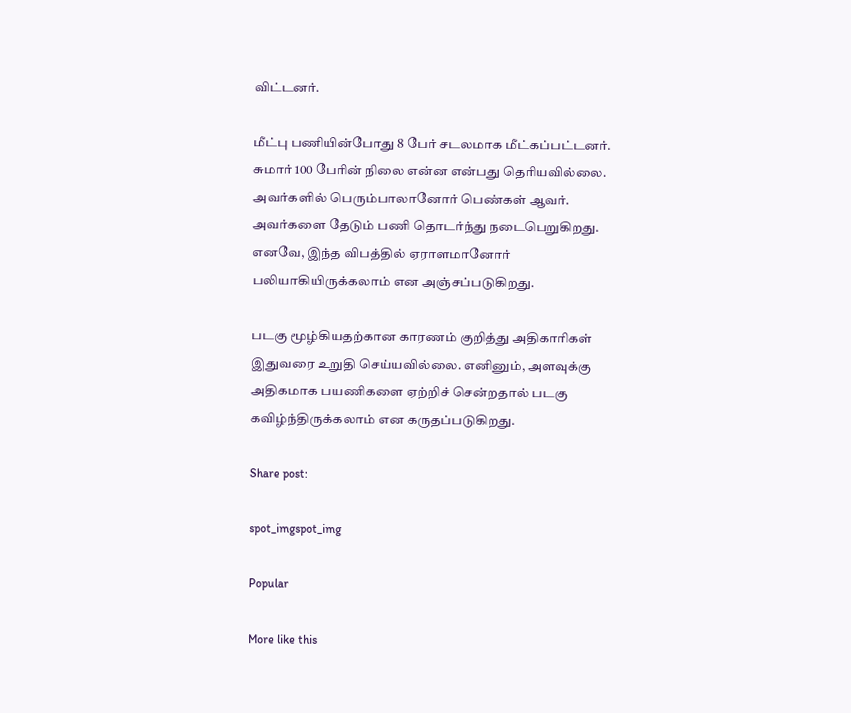விட்டனர்.

மீட்பு பணியின்போது 8 பேர் சடலமாக மீட்கப்பட்டனர். சுமார் 100 பேரின் நிலை என்ன என்பது தெரியவில்லை. அவர்களில் பெரும்பாலானோர் பெண்கள் ஆவர். அவர்களை தேடும் பணி தொடர்ந்து நடைபெறுகிறது. எனவே, இந்த விபத்தில் ஏராளமானோர் பலியாகியிருக்கலாம் என அஞ்சப்படுகிறது.

படகு மூழ்கியதற்கான காரணம் குறித்து அதிகாரிகள் இதுவரை உறுதி செய்யவில்லை. எனினும், அளவுக்கு அதிகமாக பயணிகளை ஏற்றிச் சென்றதால் படகு கவிழ்ந்திருக்கலாம் என கருதப்படுகிறது.

Share post:

spot_imgspot_img

Popular

More like this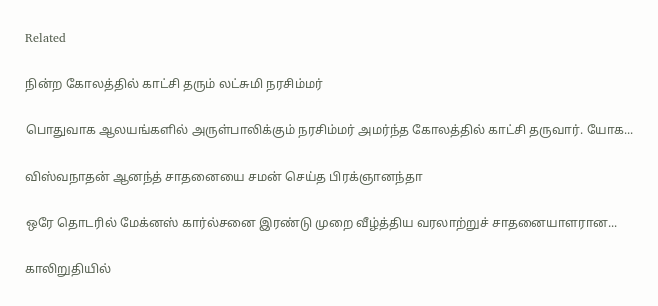Related

நின்ற கோலத்தில் காட்சி தரும் லட்சுமி நரசிம்மர்

பொதுவாக ஆலயங்களில் அருள்பாலிக்கும் நரசிம்மர் அமர்ந்த கோலத்தில் காட்சி தருவார். யோக...

விஸ்வநாதன் ஆனந்த் சாதனையை சமன் செய்த பிரக்ஞானந்தா

ஒரே தொடரில் மேக்னஸ் கார்ல்சனை இரண்டு முறை வீழ்த்திய வரலாற்றுச் சாதனையாளரான...

காலிறுதியில்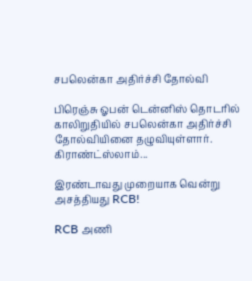சபலென்கா அதிர்ச்சி தோல்வி

பிரெஞ்சு ஓபன் டென்னிஸ் தொடரில் காலிறுதியில் சபலென்கா அதிர்ச்சி தோல்வியினை தழுவியுள்ளார். கிராண்ட்ஸ்லாம்...

இரண்டாவது முறையாக வென்று அசத்தியது RCB!

RCB அணி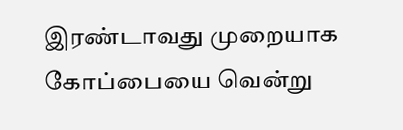இரண்டாவது முறையாக கோப்பையை வென்று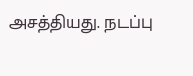அசத்தியது. நடப்பு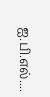ஐ.பி.எல்....